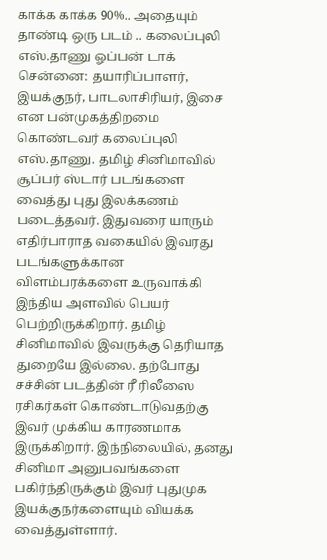காக்க காக்க 90%.. அதையும் தாண்டி ஒரு படம் .. கலைப்புலி எஸ்.தாணு ஓப்பன் டாக்
சென்னை: தயாரிப்பாளர், இயக்குநர், பாடலாசிரியர், இசை என பன்முகத்திறமை கொண்டவர் கலைப்புலி எஸ்.தாணு. தமிழ் சினிமாவில் சூப்பர் ஸ்டார் படங்களை வைத்து புது இலக்கணம் படைத்தவர். இதுவரை யாரும் எதிர்பாராத வகையில் இவரது படங்களுக்கான விளம்பரக்களை உருவாக்கி இந்திய அளவில் பெயர் பெற்றிருக்கிறார். தமிழ் சினிமாவில் இவருக்கு தெரியாத துறையே இல்லை. தற்போது சச்சின் படத்தின் ரீ ரிலீஸை ரசிகர்கள் கொண்டாடுவதற்கு இவர் முக்கிய காரணமாக இருக்கிறார். இந்நிலையில், தனது சினிமா அனுபவங்களை பகிர்ந்திருக்கும் இவர் புதுமுக இயக்குநர்களையும் வியக்க வைத்துள்ளார்.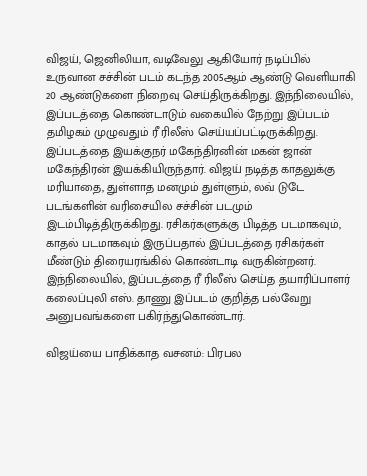விஜய், ஜெனிலியா, வடிவேலு ஆகியோர் நடிப்பில் உருவான சச்சின் படம் கடந்த 2005ஆம் ஆண்டு வெளியாகி 20 ஆண்டுகளை நிறைவு செய்திருக்கிறது. இந்நிலையில், இப்படத்தை கொண்டாடும் வகையில் நேற்று இப்படம் தமிழகம் முழுவதும் ரீ ரிலீஸ் செய்யப்பட்டிருக்கிறது. இப்படத்தை இயக்குநர் மகேந்திரனின் மகன் ஜான் மகேந்திரன் இயக்கியிருந்தார். விஜய் நடித்த காதலுக்கு மரியாதை, துள்ளாத மனமும் துள்ளும், லவ் டுடே படங்களின் வரிசையில சச்சின் படமும் இடம்பிடித்திருக்கிறது. ரசிகர்களுக்கு பிடித்த படமாகவும், காதல் படமாகவும் இருப்பதால் இப்படத்தை ரசிகர்கள் மீண்டும் திரையரங்கில் கொண்டாடி வருகின்றனர். இந்நிலையில், இப்படத்தை ரீ ரிலீஸ் செய்த தயாரிப்பாளர் கலைப்புலி எஸ். தாணு இப்படம் குறித்த பல்வேறு அனுபவங்களை பகிர்ந்துகொண்டார்.

விஜய்யை பாதிக்காத வசனம்: பிரபல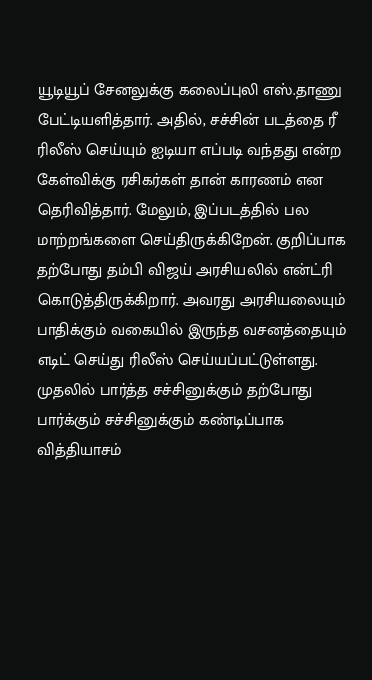யூடியூப் சேனலுக்கு கலைப்புலி எஸ்.தாணு பேட்டியளித்தார். அதில், சச்சின் படத்தை ரீ ரிலீஸ் செய்யும் ஐடியா எப்படி வந்தது என்ற கேள்விக்கு ரசிகர்கள் தான் காரணம் என தெரிவித்தார். மேலும், இப்படத்தில் பல மாற்றங்களை செய்திருக்கிறேன். குறிப்பாக தற்போது தம்பி விஜய் அரசியலில் என்ட்ரி கொடுத்திருக்கிறார். அவரது அரசியலையும் பாதிக்கும் வகையில் இருந்த வசனத்தையும் எடிட் செய்து ரிலீஸ் செய்யப்பட்டுள்ளது. முதலில் பார்த்த சச்சினுக்கும் தற்போது பார்க்கும் சச்சினுக்கும் கண்டிப்பாக வித்தியாசம்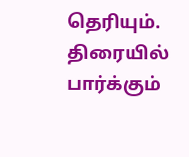தெரியும். திரையில் பார்க்கும்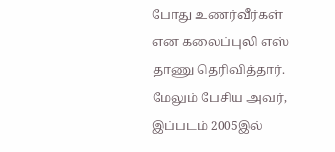போது உணர்வீர்கள் என கலைப்புலி எஸ் தாணு தெரிவித்தார். மேலும் பேசிய அவர், இப்படம் 2005இல்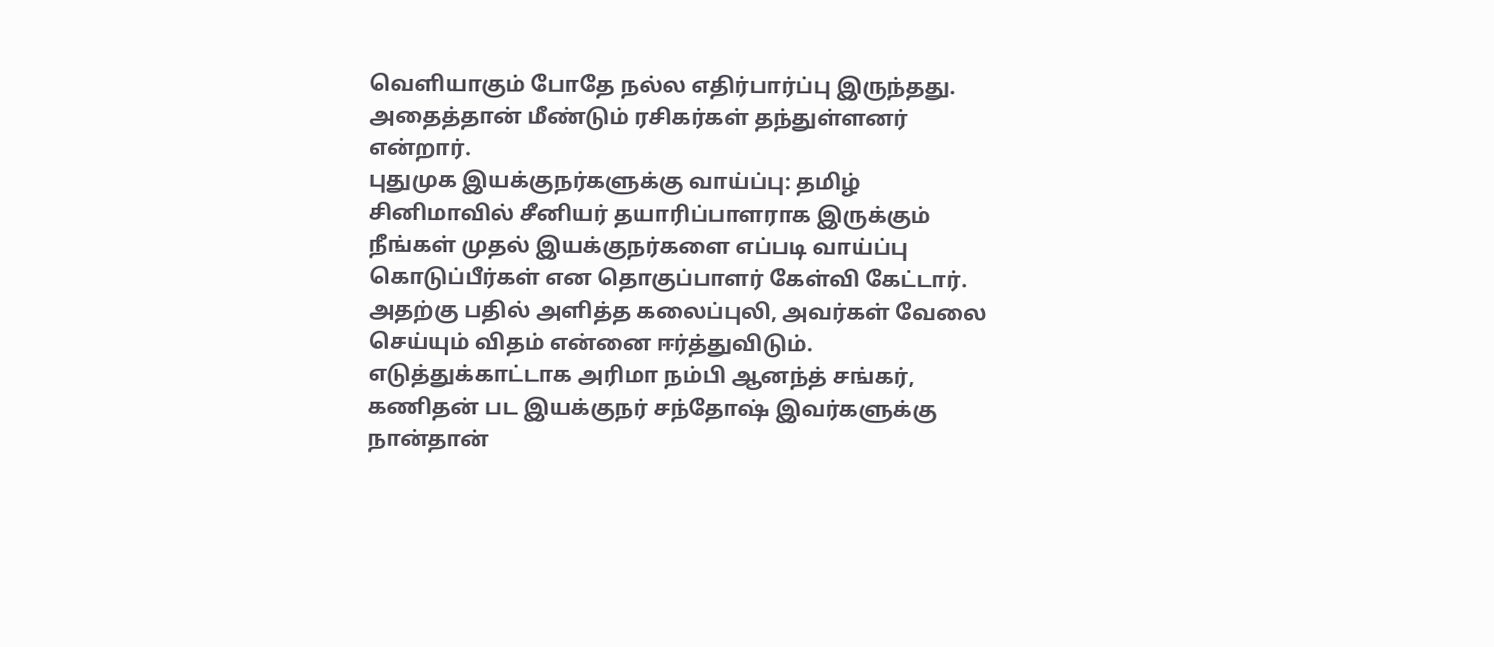வெளியாகும் போதே நல்ல எதிர்பார்ப்பு இருந்தது. அதைத்தான் மீண்டும் ரசிகர்கள் தந்துள்ளனர் என்றார்.
புதுமுக இயக்குநர்களுக்கு வாய்ப்பு: தமிழ் சினிமாவில் சீனியர் தயாரிப்பாளராக இருக்கும் நீங்கள் முதல் இயக்குநர்களை எப்படி வாய்ப்பு கொடுப்பீர்கள் என தொகுப்பாளர் கேள்வி கேட்டார். அதற்கு பதில் அளித்த கலைப்புலி, அவர்கள் வேலை செய்யும் விதம் என்னை ஈர்த்துவிடும். எடுத்துக்காட்டாக அரிமா நம்பி ஆனந்த் சங்கர், கணிதன் பட இயக்குநர் சந்தோஷ் இவர்களுக்கு நான்தான்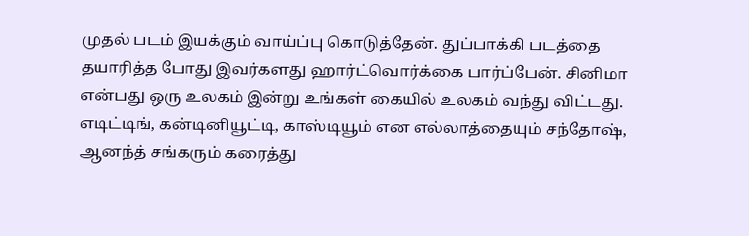முதல் படம் இயக்கும் வாய்ப்பு கொடுத்தேன். துப்பாக்கி படத்தை தயாரித்த போது இவர்களது ஹார்ட்வொர்க்கை பார்ப்பேன். சினிமா என்பது ஒரு உலகம் இன்று உங்கள் கையில் உலகம் வந்து விட்டது. எடிட்டிங், கன்டினியூட்டி, காஸ்டியூம் என எல்லாத்தையும் சந்தோஷ், ஆனந்த் சங்கரும் கரைத்து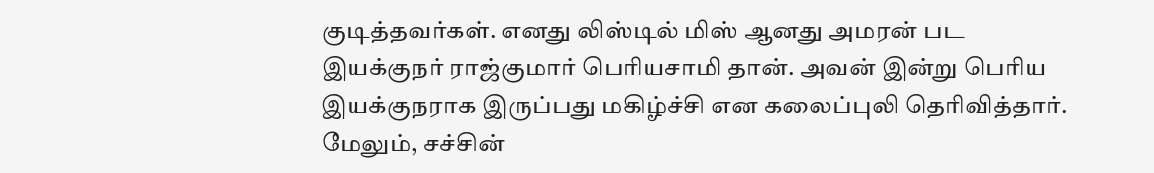குடித்தவர்கள். எனது லிஸ்டில் மிஸ் ஆனது அமரன் பட இயக்குநர் ராஜ்குமார் பெரியசாமி தான். அவன் இன்று பெரிய இயக்குநராக இருப்பது மகிழ்ச்சி என கலைப்புலி தெரிவித்தார். மேலும், சச்சின்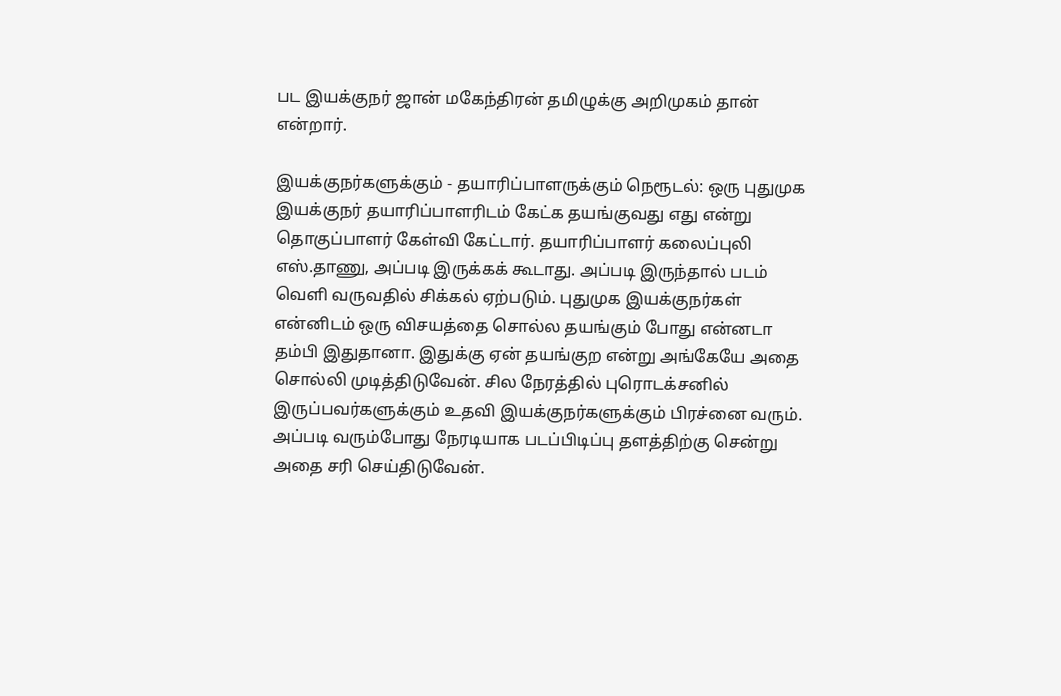பட இயக்குநர் ஜான் மகேந்திரன் தமிழுக்கு அறிமுகம் தான் என்றார்.

இயக்குநர்களுக்கும் - தயாரிப்பாளருக்கும் நெரூடல்: ஒரு புதுமுக இயக்குநர் தயாரிப்பாளரிடம் கேட்க தயங்குவது எது என்று தொகுப்பாளர் கேள்வி கேட்டார். தயாரிப்பாளர் கலைப்புலி எஸ்.தாணு, அப்படி இருக்கக் கூடாது. அப்படி இருந்தால் படம் வெளி வருவதில் சிக்கல் ஏற்படும். புதுமுக இயக்குநர்கள் என்னிடம் ஒரு விசயத்தை சொல்ல தயங்கும் போது என்னடா தம்பி இதுதானா. இதுக்கு ஏன் தயங்குற என்று அங்கேயே அதை சொல்லி முடித்திடுவேன். சில நேரத்தில் புரொடக்சனில் இருப்பவர்களுக்கும் உதவி இயக்குநர்களுக்கும் பிரச்னை வரும். அப்படி வரும்போது நேரடியாக படப்பிடிப்பு தளத்திற்கு சென்று அதை சரி செய்திடுவேன்.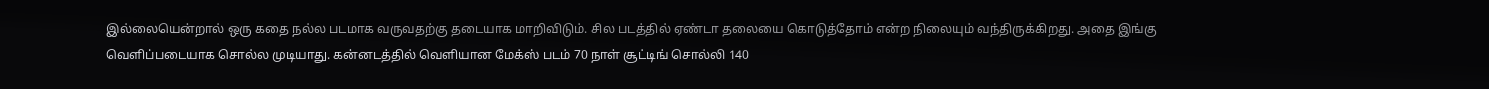இல்லையென்றால் ஒரு கதை நல்ல படமாக வருவதற்கு தடையாக மாறிவிடும். சில படத்தில் ஏண்டா தலையை கொடுத்தோம் என்ற நிலையும் வந்திருக்கிறது. அதை இங்கு வெளிப்படையாக சொல்ல முடியாது. கன்னடத்தில் வெளியான மேக்ஸ் படம் 70 நாள் சூட்டிங் சொல்லி 140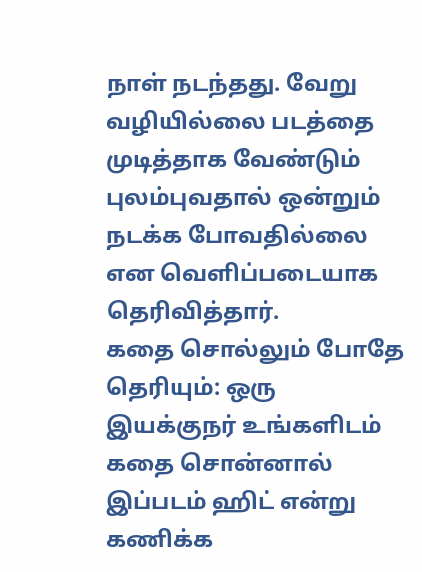நாள் நடந்தது. வேறு வழியில்லை படத்தை முடித்தாக வேண்டும் புலம்புவதால் ஒன்றும் நடக்க போவதில்லை என வெளிப்படையாக தெரிவித்தார்.
கதை சொல்லும் போதே தெரியும்: ஒரு இயக்குநர் உங்களிடம் கதை சொன்னால் இப்படம் ஹிட் என்று கணிக்க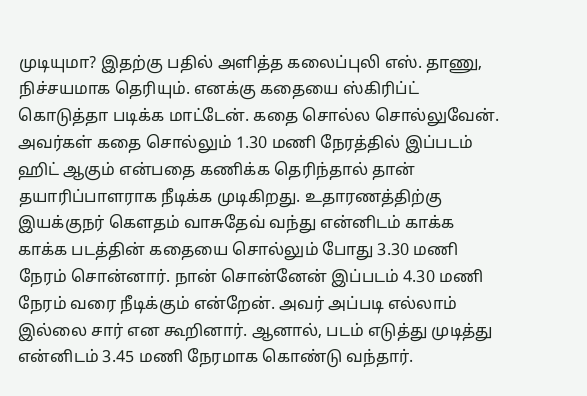முடியுமா? இதற்கு பதில் அளித்த கலைப்புலி எஸ். தாணு, நிச்சயமாக தெரியும். எனக்கு கதையை ஸ்கிரிப்ட் கொடுத்தா படிக்க மாட்டேன். கதை சொல்ல சொல்லுவேன். அவர்கள் கதை சொல்லும் 1.30 மணி நேரத்தில் இப்படம் ஹிட் ஆகும் என்பதை கணிக்க தெரிந்தால் தான் தயாரிப்பாளராக நீடிக்க முடிகிறது. உதாரணத்திற்கு இயக்குநர் கெளதம் வாசுதேவ் வந்து என்னிடம் காக்க காக்க படத்தின் கதையை சொல்லும் போது 3.30 மணி நேரம் சொன்னார். நான் சொன்னேன் இப்படம் 4.30 மணி நேரம் வரை நீடிக்கும் என்றேன். அவர் அப்படி எல்லாம் இல்லை சார் என கூறினார். ஆனால், படம் எடுத்து முடித்து என்னிடம் 3.45 மணி நேரமாக கொண்டு வந்தார்.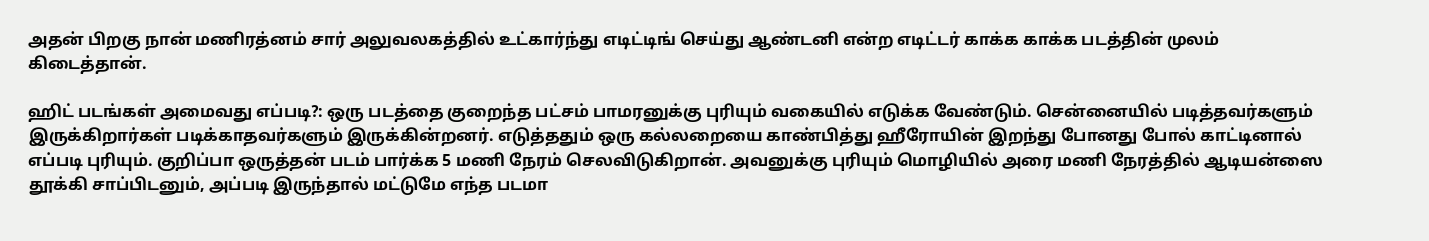அதன் பிறகு நான் மணிரத்னம் சார் அலுவலகத்தில் உட்கார்ந்து எடிட்டிங் செய்து ஆண்டனி என்ற எடிட்டர் காக்க காக்க படத்தின் முலம் கிடைத்தான்.

ஹிட் படங்கள் அமைவது எப்படி?: ஒரு படத்தை குறைந்த பட்சம் பாமரனுக்கு புரியும் வகையில் எடுக்க வேண்டும். சென்னையில் படித்தவர்களும் இருக்கிறார்கள் படிக்காதவர்களும் இருக்கின்றனர். எடுத்ததும் ஒரு கல்லறையை காண்பித்து ஹீரோயின் இறந்து போனது போல் காட்டினால் எப்படி புரியும். குறிப்பா ஒருத்தன் படம் பார்க்க 5 மணி நேரம் செலவிடுகிறான். அவனுக்கு புரியும் மொழியில் அரை மணி நேரத்தில் ஆடியன்ஸை தூக்கி சாப்பிடனும், அப்படி இருந்தால் மட்டுமே எந்த படமா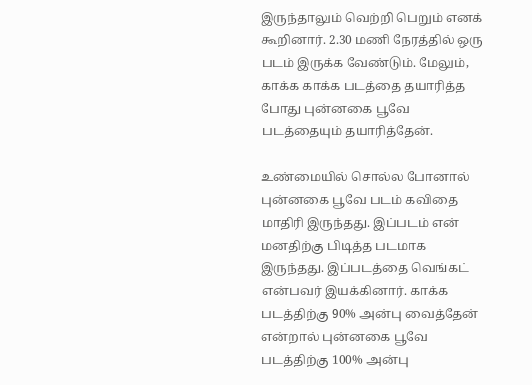இருந்தாலும் வெற்றி பெறும் எனக் கூறினார். 2.30 மணி நேரத்தில் ஒரு படம் இருக்க வேண்டும். மேலும், காக்க காக்க படத்தை தயாரித்த போது புன்னகை பூவே படத்தையும் தயாரித்தேன்.

உண்மையில் சொல்ல போனால் புன்னகை பூவே படம் கவிதை மாதிரி இருந்தது. இப்படம் என் மனதிற்கு பிடித்த படமாக இருந்தது. இப்படத்தை வெங்கட் என்பவர் இயக்கினார். காக்க படத்திற்கு 90% அன்பு வைத்தேன் என்றால் புன்னகை பூவே படத்திற்கு 100% அன்பு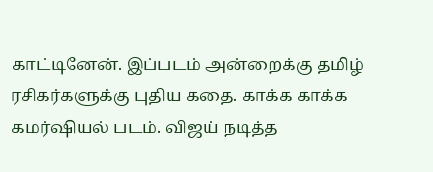காட்டினேன். இப்படம் அன்றைக்கு தமிழ் ரசிகர்களுக்கு புதிய கதை. காக்க காக்க கமர்ஷியல் படம். விஜய் நடித்த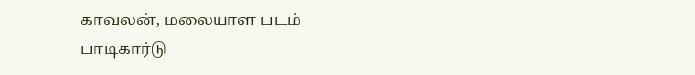காவலன், மலையாள படம் பாடிகார்டு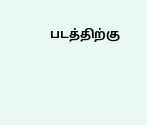படத்திற்கு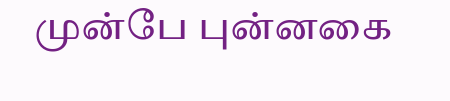முன்பே புன்னகை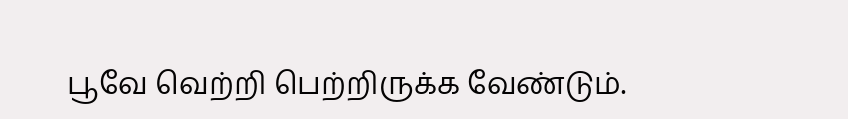பூவே வெற்றி பெற்றிருக்க வேண்டும்.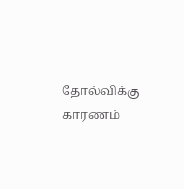தோல்விக்கு காரணம்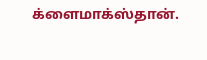க்ளைமாக்ஸ்தான்.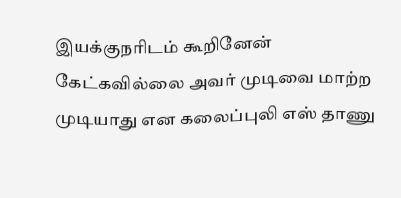இயக்குநரிடம் கூறினேன் கேட்கவில்லை அவர் முடிவை மாற்ற முடியாது என கலைப்புலி எஸ் தாணு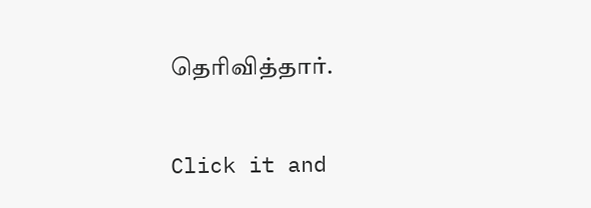தெரிவித்தார்.


Click it and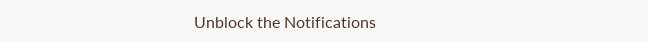Unblock the Notifications